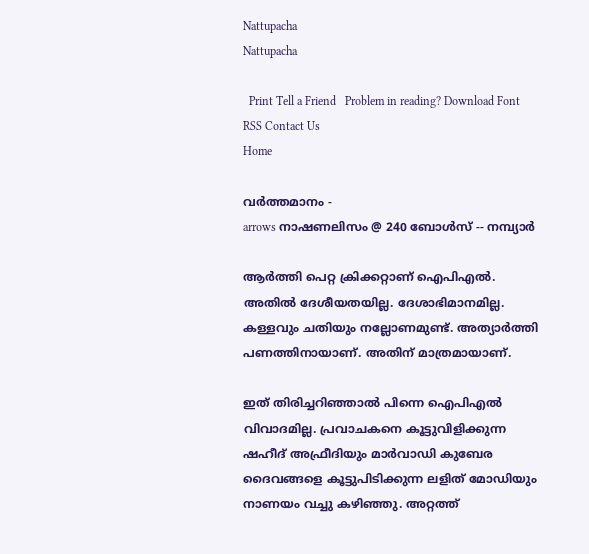Nattupacha
Nattupacha

  Print Tell a Friend   Problem in reading? Download Font RSS Contact Us
Home

വര്‍ത്തമാനം -
arrows നാഷണലിസം @ 240 ബോള്‍സ് -- നമ്പ്യാര്‍

ആര്‍ത്തി പെറ്റ ക്രിക്കറ്റാണ് ഐപിഎല്‍. അതില്‍ ദേശീയതയില്ല. ദേശാഭിമാനമില്ല. കള്ളവും ചതിയും നല്ലോണമുണ്ട്. അത്യാര്‍ത്തി പണത്തിനായാണ്. അതിന് മാത്രമായാണ്.

ഇത് തിരിച്ചറിഞ്ഞാല്‍ പിന്നെ ഐപിഎല്‍ വിവാദമില്ല. പ്രവാചകനെ കൂട്ടുവിളിക്കുന്ന ഷഹീദ് അഫ്രീദിയും മാര്‍വാഡി കുബേര ദൈവങ്ങളെ കൂട്ടുപിടിക്കുന്ന ലളിത് മോഡിയും നാണയം വച്ചു കഴിഞ്ഞു. അറ്റത്ത്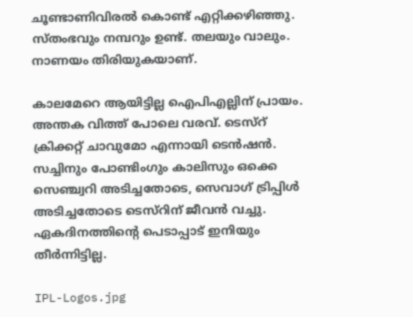ചൂണ്ടാണിവിരല്‍ കൊണ്ട് എറ്റിക്കഴിഞ്ഞു. സ്തംഭവും നമ്പറും ഉണ്ട്. തലയും വാലും. നാണയം തിരിയുകയാണ്.

കാലമേറെ ആയിട്ടില്ല ഐപിഎല്ലിന് പ്രായം. അന്തക വിത്ത് പോലെ വരവ്. ടെസ്റ് ക്രിക്കറ്റ് ചാവുമോ എന്നായി ടെന്‍ഷന്‍. സച്ചിനും പോണ്ടിംഗും കാലിസും ഒക്കെ സെഞ്ച്വറി അടിച്ചതോടെ, സെവാഗ് ട്രിപ്പിള്‍ അടിച്ചതോടെ ടെസ്റിന് ജീവന്‍ വച്ചു. ഏകദിനത്തിന്റെ പെടാപ്പാട് ഇനിയും തീര്‍ന്നിട്ടില്ല.

IPL-Logos.jpg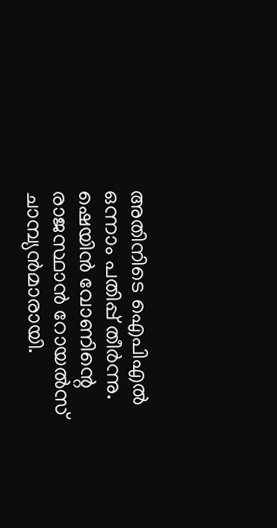അതിനിടെ ഐപിഎല്‍ ഒന്നാം പതിപ്പ് തീര്‍ന്നു. ഷെയിന്‍ വോണിന്റെ രാജസ്ഥാന്‍ റോയല്‍സ് ചാമ്പ്യന്‍മാരായി.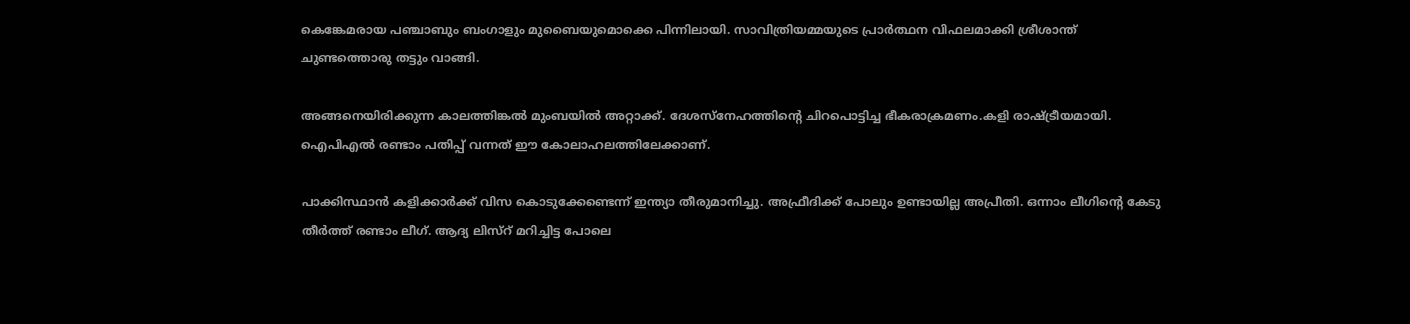കെങ്കേമരായ പഞ്ചാബും ബംഗാളും മുബൈയുമൊക്കെ പിന്നിലായി. സാവിത്രിയമ്മയുടെ പ്രാര്‍ത്ഥന വിഫലമാക്കി ശ്രീശാന്ത് ചുണ്ടത്തൊരു തട്ടും വാങ്ങി.

അങ്ങനെയിരിക്കുന്ന കാലത്തിങ്കല്‍ മുംബയില്‍ അറ്റാക്ക്. ദേശസ്നേഹത്തിന്റെ ചിറപൊട്ടിച്ച ഭീകരാക്രമണം.കളി രാഷ്ട്രീയമായി. ഐപിഎല്‍ രണ്ടാം പതിപ്പ് വന്നത് ഈ കോലാഹലത്തിലേക്കാണ്.

പാക്കിസ്ഥാന്‍ കളിക്കാര്‍ക്ക് വിസ കൊടുക്കേണ്ടെന്ന് ഇന്ത്യാ തീരുമാനിച്ചു. അഫ്രീദിക്ക് പോലും ഉണ്ടായില്ല അപ്രീതി. ഒന്നാം ലീഗിന്റെ കേടു തീര്‍ത്ത് രണ്ടാം ലീഗ്. ആദ്യ ലിസ്റ് മറിച്ചിട്ട പോലെ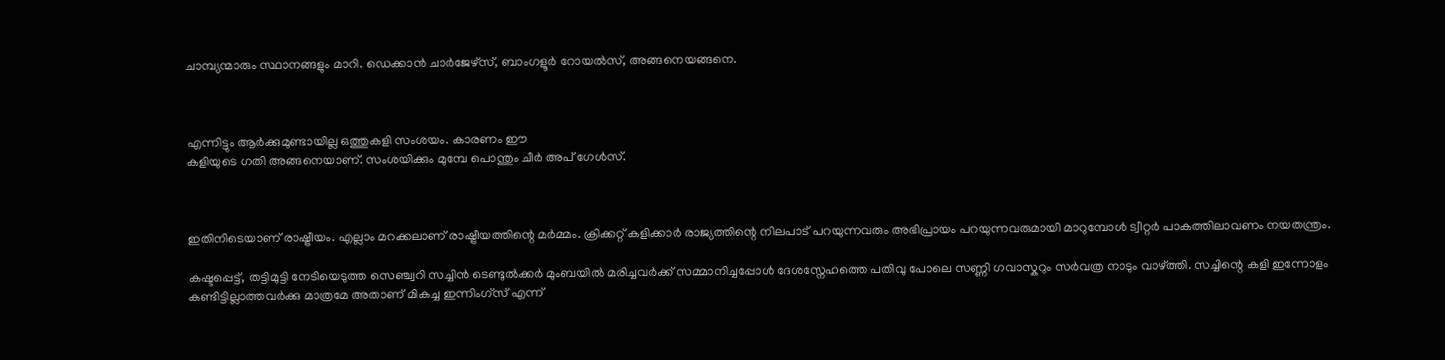ചാമ്പ്യന്മാരും സ്ഥാനങ്ങളും മാറി. ഡെക്കാന്‍ ചാര്‍ജേഴ്സ്, ബാംഗളൂര്‍ റോയല്‍സ്, അങ്ങനെയങ്ങനെ.



എന്നിട്ടും ആര്‍ക്കുമുണ്ടായില്ല ഒത്തുകളി സംശയം. കാരണം ഈ
കളിയുടെ ഗതി അങ്ങനെയാണ്. സംശയിക്കും മുമ്പേ പൊന്തും ചീര്‍ അപ് ഗേള്‍സ്.



ഇതിനിടെയാണ് രാഷ്ട്രീയം. എല്ലാം മറക്കലാണ് രാഷ്ട്രീയത്തിന്റെ മര്‍മ്മം. ക്രിക്കറ്റ് കളിക്കാര്‍ രാജ്യത്തിന്റെ നിലപാട് പറയുന്നവരും അഭിപ്രായം പറയുന്നവരുമായി മാറുമ്പോള്‍ ട്വീറ്റര്‍ പാകത്തിലാവണം നയതന്ത്രം.

കഷ്ടപ്പെട്ട്, തട്ടിമുട്ടി നേടിയെടുത്ത സെഞ്ച്വറി സച്ചിന്‍ ടെണ്ടുല്‍ക്കര്‍ മുംബയില്‍ മരിച്ചവര്‍ക്ക് സമ്മാനിച്ചപ്പോള്‍ ദേശസ്നേഹത്തെ പതിവു പോലെ സണ്ണി ഗവാസ്കറും സര്‍വത്ര നാടും വാഴ്ത്തി. സച്ചിന്റെ കളി ഇന്നോളം കണ്ടിട്ടില്ലാത്തവര്‍ക്കു മാത്രമേ അതാണ് മികച്ച ഇന്നിംഗ്സ് എന്ന്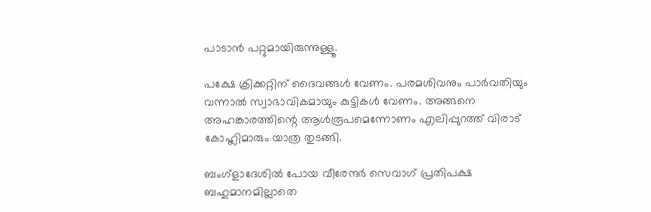പാടാന്‍ പറ്റുമായിരുന്നുള്ളൂ.

പക്ഷേ ക്രിക്കറ്റിന് ദൈവങ്ങള്‍ വേണം. പരമശിവനും പാര്‍വതിയും വന്നാല്‍ സ്വാഭാവികമായും കുട്ടികള്‍ വേണം. അങ്ങനെ അഹങ്കാരത്തിന്റെ ആള്‍രൂപമെന്നോണം എലിപ്പുറത്ത് വിരാട് കോഹ്ലിമാരും യാത്ര തുടങ്ങി.

ബംഗ്ളാദേശില്‍ പോയ വീരേന്ദര്‍ സെവാഗ് പ്രതിപക്ഷ ബഹുമാനമില്ലാതെ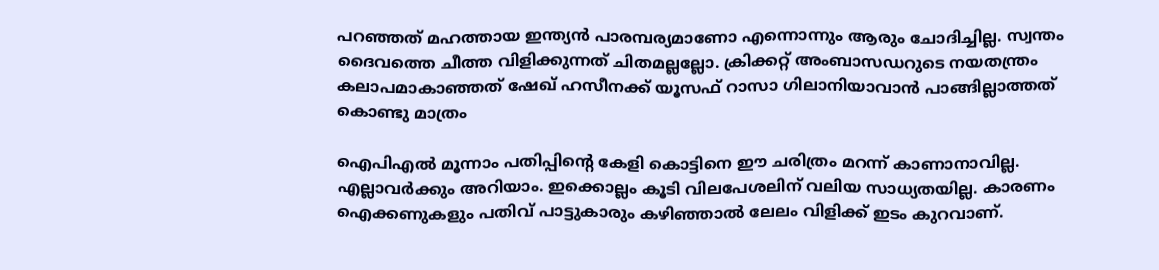പറഞ്ഞത് മഹത്തായ ഇന്ത്യന്‍ പാരമ്പര്യമാണോ എന്നൊന്നും ആരും ചോദിച്ചില്ല. സ്വന്തം ദൈവത്തെ ചീത്ത വിളിക്കുന്നത് ചിതമല്ലല്ലോ. ക്രിക്കറ്റ് അംബാസഡറുടെ നയതന്ത്രം കലാപമാകാഞ്ഞത് ഷേഖ് ഹസീനക്ക് യൂസഫ് റാസാ ഗിലാനിയാവാന്‍ പാങ്ങില്ലാത്തത് കൊണ്ടു മാത്രം

ഐപിഎല്‍ മൂന്നാം പതിപ്പിന്റെ കേളി കൊട്ടിനെ ഈ ചരിത്രം മറന്ന് കാണാനാവില്ല. എല്ലാവര്‍ക്കും അറിയാം. ഇക്കൊല്ലം കൂടി വിലപേശലിന് വലിയ സാധ്യതയില്ല. കാരണം ഐക്കണുകളും പതിവ് പാട്ടുകാരും കഴിഞ്ഞാല്‍ ലേലം വിളിക്ക് ഇടം കുറവാണ്.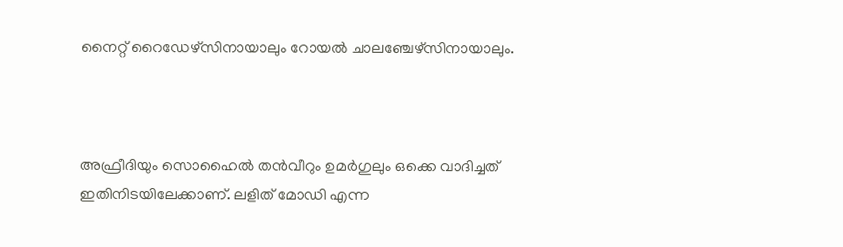നൈറ്റ് റൈഡേഴ്സിനായാലും റോയല്‍ ചാലഞ്ചേഴ്സിനായാലും.



അഫ്രീദിയും സൊഹൈല്‍ തന്‍വീറും ഉമര്‍ഗുലും ഒക്കെ വാദിച്ചത് ഇതിനിടയിലേക്കാണ്. ലളിത് മോഡി എന്ന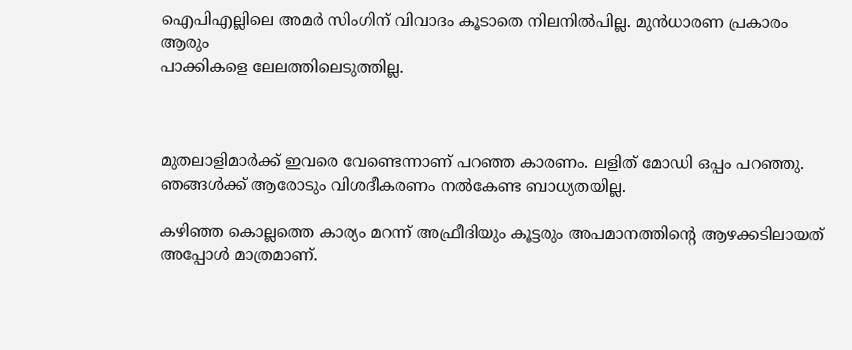ഐപിഎല്ലിലെ അമര്‍ സിംഗിന് വിവാദം കൂടാതെ നിലനില്‍പില്ല. മുന്‍ധാരണ പ്രകാരം ആരും
പാക്കികളെ ലേലത്തിലെടുത്തില്ല.



മുതലാളിമാര്‍ക്ക് ഇവരെ വേണ്ടെന്നാണ് പറഞ്ഞ കാരണം. ലളിത് മോഡി ഒപ്പം പറഞ്ഞു. ഞങ്ങള്‍ക്ക് ആരോടും വിശദീകരണം നല്‍കേണ്ട ബാധ്യതയില്ല.

കഴിഞ്ഞ കൊല്ലത്തെ കാര്യം മറന്ന് അഫ്രീദിയും കൂട്ടരും അപമാനത്തിന്റെ ആഴക്കടിലായത് അപ്പോള്‍ മാത്രമാണ്.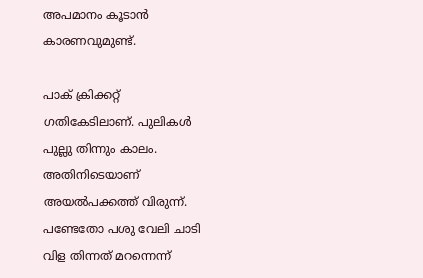അപമാനം കൂടാന്‍ കാരണവുമുണ്ട്.

പാക് ക്രിക്കറ്റ് ഗതികേടിലാണ്. പുലികള്‍ പുല്ലു തിന്നും കാലം. അതിനിടെയാണ് അയല്‍പക്കത്ത് വിരുന്ന്. പണ്ടേതോ പശു വേലി ചാടി വിള തിന്നത് മറന്നെന്ന്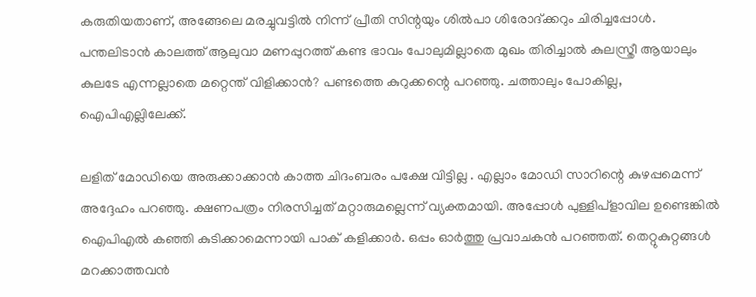കരുതിയതാണ്, അങ്ങേലെ മരച്ചുവട്ടില്‍ നിന്ന് പ്രീതി സിന്റയും ശില്‍പാ ശിരോദ്ക്കറും ചിരിച്ചപ്പോള്‍. പന്തലിടാന്‍ കാലത്ത് ആലുവാ മണപ്പുറത്ത് കണ്ട ഭാവം പോലുമില്ലാതെ മുഖം തിരിച്ചാല്‍ കുലസ്ത്രീ ആയാലും കുലടേ എന്നല്ലാതെ മറ്റെന്ത് വിളിക്കാന്‍? പണ്ടത്തെ കുറുക്കന്റെ പറഞ്ഞു. ചത്താലും പോകില്ല, ഐപിഎല്ലിലേക്ക്.

ലളിത് മോഡിയെ അരുക്കാക്കാന്‍ കാത്ത ചിദംബരം പക്ഷേ വിട്ടില്ല . എല്ലാം മോഡി സാറിന്റെ കുഴപ്പമെന്ന് അദ്ദേഹം പറഞ്ഞു. ക്ഷണപത്രം നിരസിച്ചത് മറ്റാരുമല്ലെന്ന് വ്യക്തമായി. അപ്പോള്‍ പുള്ളിപ്ളാവില ഉണ്ടെങ്കില്‍ ഐപിഎല്‍ കഞ്ഞി കുടിക്കാമെന്നായി പാക് കളിക്കാര്‍. ഒപ്പം ഓര്‍ത്തു പ്രവാചകന്‍ പറഞ്ഞത്. തെറ്റുകുറ്റങ്ങള്‍ മറക്കാത്തവന്‍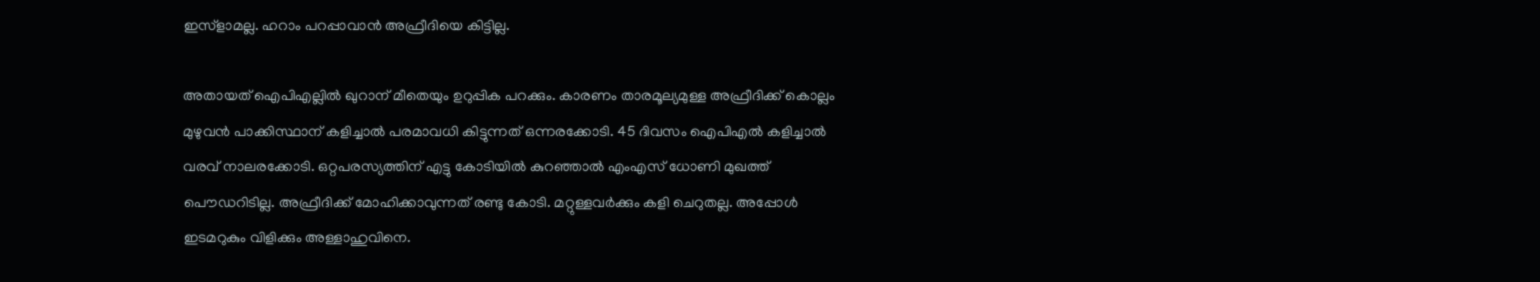ഇസ്ളാമല്ല. ഹറാം പറപ്പാവാന്‍ അഫ്രീദിയെ കിട്ടില്ല.

അതായത് ഐപിഎല്ലില്‍ ഖുറാന് മീതെയും ഉറുപ്പിക പറക്കും. കാരണം താരമൂല്യമുള്ള അഫ്രീദിക്ക് കൊല്ലം മുഴുവന്‍ പാക്കിസ്ഥാന് കളിച്ചാല്‍ പരമാവധി കിട്ടുന്നത് ഒന്നരക്കോടി. 45 ദിവസം ഐപിഎല്‍ കളിച്ചാല്‍ വരവ് നാലരക്കോടി. ഒറ്റപരസ്യത്തിന് എട്ടു കോടിയില്‍ കുറഞ്ഞാല്‍ എംഎസ് ധോണി മുഖത്ത് പൌഡറിടില്ല. അഫ്രീദിക്ക് മോഹിക്കാവുന്നത് രണ്ടു കോടി. മറ്റുള്ളവര്‍ക്കും കളി ചെറുതല്ല. അപ്പോള്‍ ഇടമറുകും വിളിക്കും അള്ളാഹുവിനെ.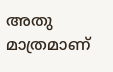അതു മാത്രമാണ്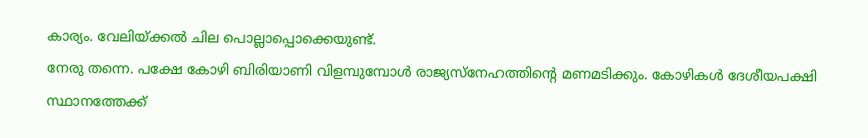കാര്യം. വേലിയ്ക്കല്‍ ചില പൊല്ലാപ്പൊക്കെയുണ്ട്.
നേരു തന്നെ. പക്ഷേ കോഴി ബിരിയാണി വിളമ്പുമ്പോള്‍ രാജ്യസ്നേഹത്തിന്റെ മണമടിക്കും. കോഴികള്‍ ദേശീയപക്ഷി സ്ഥാനത്തേക്ക്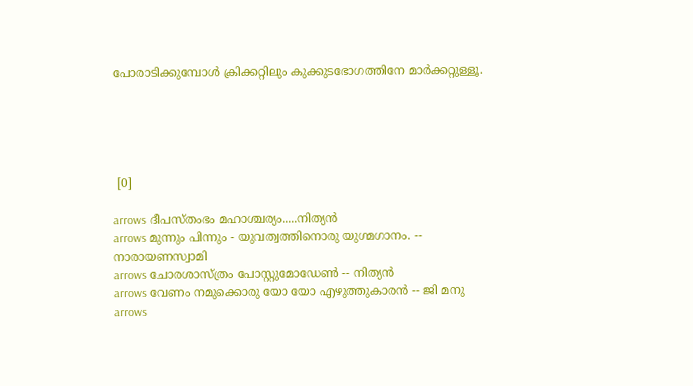പോരാടിക്കുമ്പോള്‍ ക്രിക്കറ്റിലും കുക്കുടഭോഗത്തിനേ മാര്‍ക്കറ്റുള്ളൂ.





 [0]

arrows ദീപസ്തംഭം മഹാശ്ചര്യം.....നിത്യന്‍
arrows മുന്നും പിന്നും - യുവത്വത്തിനൊരു യുഗ്മഗാനം. -- നാരായണസ്വാമി
arrows ചോരശാസ്ത്രം പോസ്റ്റുമോഡേണ്‍ -- നിത്യന്‍
arrows വേണം നമുക്കൊരു യോ യോ എഴുത്തുകാരന്‍ -- ജി മനു
arrows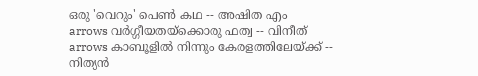ഒരു 'വെറും' പെണ്‍ കഥ -- അഷിത എം
arrows വര്‍ഗ്ഗീയതയ്ക്കൊരു ഫത്വ -- വിനീത്
arrows കാബൂളില്‍ നിന്നും കേരളത്തിലേയ്ക്ക് -- നിത്യന്‍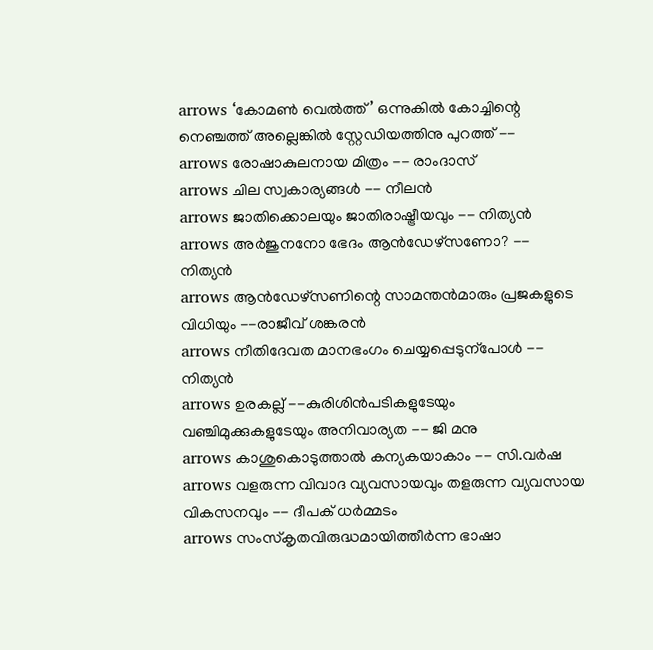arrows ‘കോമണ്‍ വെല്‍ത്ത്’ ഒന്നുകില്‍ കോച്ചിന്റെ നെഞ്ചത്ത് അല്ലെങ്കില്‍ സ്റ്റേഡിയത്തിനു പുറത്ത് --
arrows രോഷാകുലനായ മിത്രം -- രാംദാസ്
arrows ചില സ്വകാര്യങ്ങള്‍ -- നീലന്‍
arrows ജാതിക്കൊലയും ജാതിരാഷ്ട്രീയവും -- നിത്യന്‍
arrows അര്‍ജുനനോ ഭേദം ആന്‍ഡേഴ്‌സണോ? -- നിത്യന്‍
arrows ആന്‍ഡേഴ്സണിന്റെ സാമന്തന്‍മാരും പ്രജകളുടെ വിധിയും --രാജീവ് ശങ്കരന്‍
arrows നീതിദേവത മാനഭംഗം ചെയ്യപ്പെടുന്പോള്‍ -- നിത്യന്‍
arrows ഉരകല്ല് --കുരിശിന്‍‌പടികളുടേയും വഞ്ചിമുക്കുകളുടേയും അനിവാര്യത -- ജി മനു
arrows കാശുകൊടുത്താൽ കന്യകയാകാം -- സി.വർഷ
arrows വളരുന്ന വിവാദ വ്യവസായവും തളരുന്ന വ്യവസായ വികസനവും -- ദീപക് ധര്‍മ്മടം
arrows സംസ്കൃതവിരുദ്ധമായിത്തീര്‍ന്ന ഭാഷാ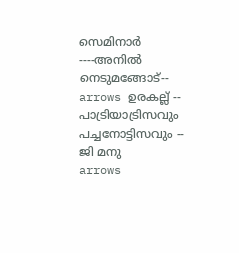സെമിനാര്‍ ----അനില്‍ നെടുമങ്ങോട്--
arrows ഉരകല്ല് -- പാട്രിയാട്രിസവും പച്ചനോട്ടിസവും -- ജി മനു
arrows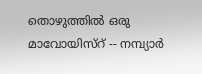തൊഴുത്തില്‍ ഒരു മാവോയിസ്റ് -- നമ്പ്യാര്‍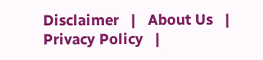Disclaimer   |   About Us   |   Privacy Policy   |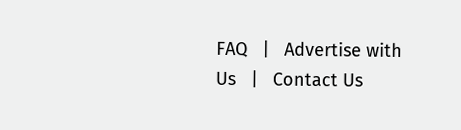FAQ   |   Advertise with Us   |   Contact Us